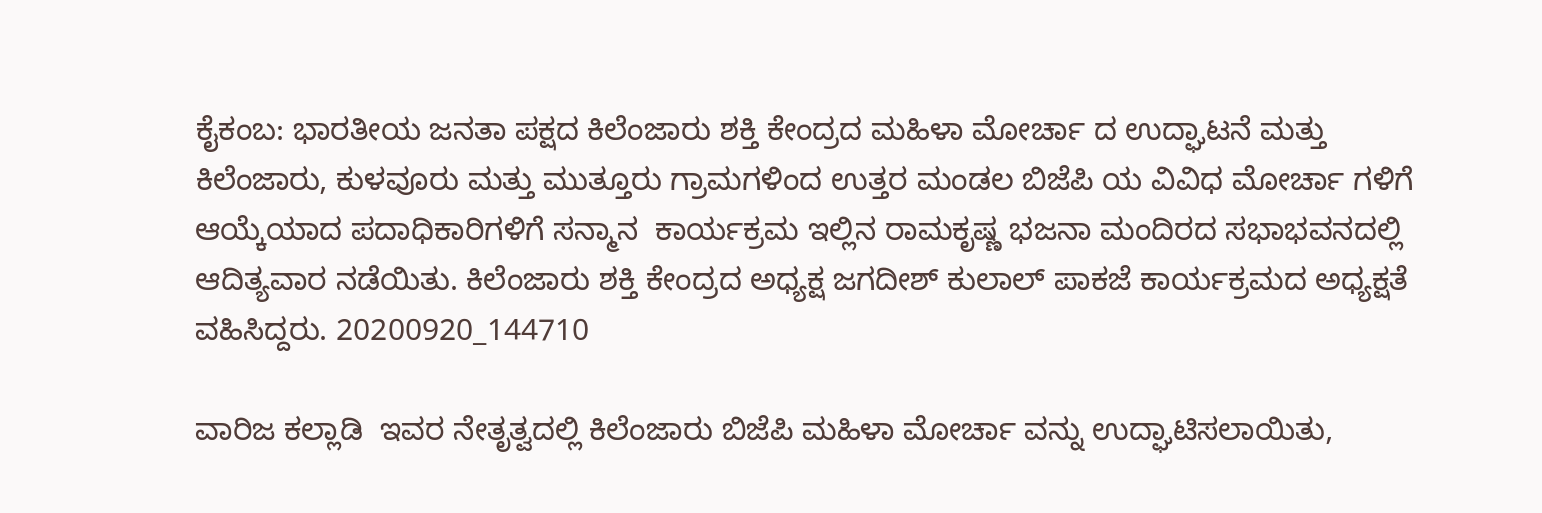ಕೈಕಂಬ: ಭಾರತೀಯ ಜನತಾ ಪಕ್ಷದ ಕಿಲೆಂಜಾರು ಶಕ್ತಿ ಕೇಂದ್ರದ ಮಹಿಳಾ ಮೋರ್ಚಾ ದ ಉದ್ಘಾಟನೆ ಮತ್ತು ಕಿಲೆಂಜಾರು, ಕುಳವೂರು ಮತ್ತು ಮುತ್ತೂರು ಗ್ರಾಮಗಳಿಂದ ಉತ್ತರ ಮಂಡಲ ಬಿಜೆಪಿ ಯ ವಿವಿಧ ಮೋರ್ಚಾ ಗಳಿಗೆ ಆಯ್ಕೆಯಾದ ಪದಾಧಿಕಾರಿಗಳಿಗೆ ಸನ್ಮಾನ  ಕಾರ್ಯಕ್ರಮ ಇಲ್ಲಿನ ರಾಮಕೃಷ್ಣ ಭಜನಾ ಮಂದಿರದ ಸಭಾಭವನದಲ್ಲಿ ಆದಿತ್ಯವಾರ ನಡೆಯಿತು. ಕಿಲೆಂಜಾರು ಶಕ್ತಿ ಕೇಂದ್ರದ ಅಧ್ಯಕ್ಷ ಜಗದೀಶ್ ಕುಲಾಲ್ ಪಾಕಜೆ ಕಾರ್ಯಕ್ರಮದ ಅಧ್ಯಕ್ಷತೆ ವಹಿಸಿದ್ದರು. 20200920_144710

ವಾರಿಜ ಕಲ್ಲಾಡಿ  ಇವರ ನೇತೃತ್ವದಲ್ಲಿ ಕಿಲೆಂಜಾರು ಬಿಜೆಪಿ ಮಹಿಳಾ ಮೋರ್ಚಾ ವನ್ನು ಉದ್ಘಾಟಿಸಲಾಯಿತು,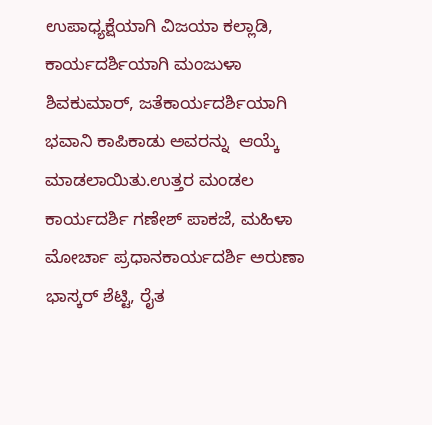ಉಪಾಧ್ಯಕ್ಷೆಯಾಗಿ ವಿಜಯಾ ಕಲ್ಲಾಡಿ, ಕಾರ್ಯದರ್ಶಿಯಾಗಿ ಮಂಜುಳಾ ಶಿವಕುಮಾರ್, ಜತೆಕಾರ್ಯದರ್ಶಿಯಾಗಿ ಭವಾನಿ ಕಾಪಿಕಾಡು ಅವರನ್ನು  ಆಯ್ಕೆ ಮಾಡಲಾಯಿತು.ಉತ್ತರ ಮಂಡಲ ಕಾರ್ಯದರ್ಶಿ ಗಣೇಶ್ ಪಾಕಜೆ, ಮಹಿಳಾ ಮೋರ್ಚಾ ಪ್ರಧಾನಕಾರ್ಯದರ್ಶಿ ಅರುಣಾ ಭಾಸ್ಕರ್ ಶೆಟ್ಟಿ, ರೈತ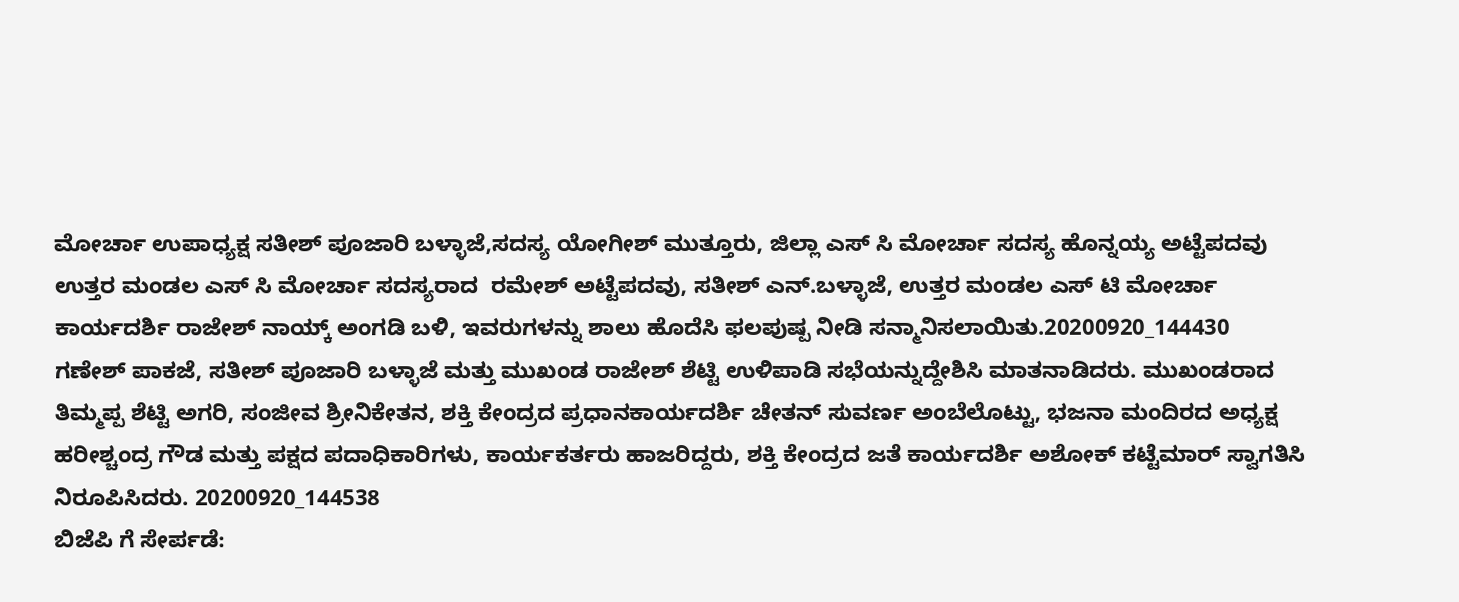ಮೋರ್ಚಾ ಉಪಾಧ್ಯಕ್ಷ ಸತೀಶ್ ಪೂಜಾರಿ ಬಳ್ಳಾಜೆ,ಸದಸ್ಯ ಯೋಗೀಶ್ ಮುತ್ತೂರು, ಜಿಲ್ಲಾ ಎಸ್ ಸಿ ಮೋರ್ಚಾ ಸದಸ್ಯ ಹೊನ್ನಯ್ಯ ಅಟ್ಟೆಪದವು ಉತ್ತರ ಮಂಡಲ ಎಸ್ ಸಿ ಮೋರ್ಚಾ ಸದಸ್ಯರಾದ  ರಮೇಶ್ ಅಟ್ಟೆಪದವು, ಸತೀಶ್ ಎನ್.ಬಳ್ಳಾಜೆ, ಉತ್ತರ ಮಂಡಲ ಎಸ್ ಟಿ ಮೋರ್ಚಾ ಕಾರ್ಯದರ್ಶಿ ರಾಜೇಶ್ ನಾಯ್ಕ್ ಅಂಗಡಿ ಬಳಿ, ಇವರುಗಳನ್ನು ಶಾಲು ಹೊದೆಸಿ ಫಲಪುಷ್ಪ ನೀಡಿ ಸನ್ಮಾನಿಸಲಾಯಿತು.20200920_144430
ಗಣೇಶ್ ಪಾಕಜೆ, ಸತೀಶ್ ಪೂಜಾರಿ ಬಳ್ಳಾಜೆ ಮತ್ತು ಮುಖಂಡ ರಾಜೇಶ್ ಶೆಟ್ಟಿ ಉಳಿಪಾಡಿ ಸಭೆಯನ್ನುದ್ದೇಶಿಸಿ ಮಾತನಾಡಿದರು. ಮುಖಂಡರಾದ ತಿಮ್ಮಪ್ಪ ಶೆಟ್ಟಿ ಅಗರಿ, ಸಂಜೀವ ಶ್ರೀನಿಕೇತನ, ಶಕ್ತಿ ಕೇಂದ್ರದ ಪ್ರಧಾನಕಾರ್ಯದರ್ಶಿ ಚೇತನ್ ಸುವರ್ಣ ಅಂಬೆಲೊಟ್ಟು, ಭಜನಾ ಮಂದಿರದ ಅಧ್ಯಕ್ಷ ಹರೀಶ್ಚಂದ್ರ ಗೌಡ ಮತ್ತು ಪಕ್ಷದ ಪದಾಧಿಕಾರಿಗಳು, ಕಾರ್ಯಕರ್ತರು ಹಾಜರಿದ್ದರು, ಶಕ್ತಿ ಕೇಂದ್ರದ ಜತೆ ಕಾರ್ಯದರ್ಶಿ ಅಶೋಕ್ ಕಟ್ಟೆಮಾರ್ ಸ್ವಾಗತಿಸಿ ನಿರೂಪಿಸಿದರು. 20200920_144538
ಬಿಜೆಪಿ ಗೆ ಸೇರ್ಪಡೆ: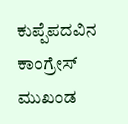ಕುಪ್ಪೆಪದವಿನ ಕಾಂಗ್ರೇಸ್ ಮುಖಂಡ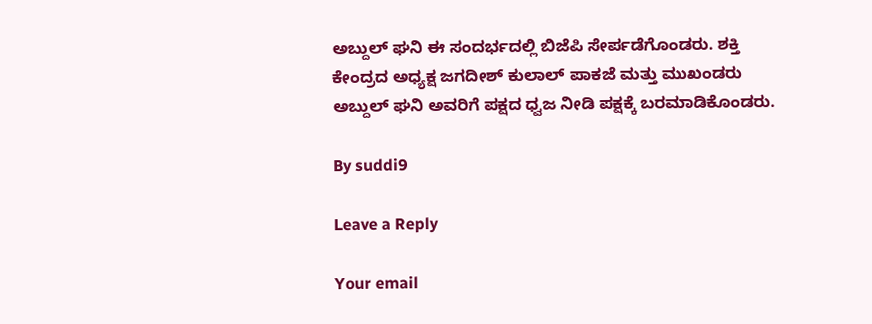ಅಬ್ದುಲ್ ಘನಿ ಈ ಸಂದರ್ಭದಲ್ಲಿ ಬಿಜೆಪಿ ಸೇರ್ಪಡೆಗೊಂಡರು. ಶಕ್ತಿ ಕೇಂದ್ರದ ಅಧ್ಯಕ್ಷ ಜಗದೀಶ್ ಕುಲಾಲ್ ಪಾಕಜೆ ಮತ್ತು ಮುಖಂಡರು ಅಬ್ದುಲ್ ಘನಿ ಅವರಿಗೆ ಪಕ್ಷದ ಧ್ವಜ ನೀಡಿ ಪಕ್ಷಕ್ಕೆ ಬರಮಾಡಿಕೊಂಡರು.

By suddi9

Leave a Reply

Your email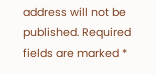address will not be published. Required fields are marked *